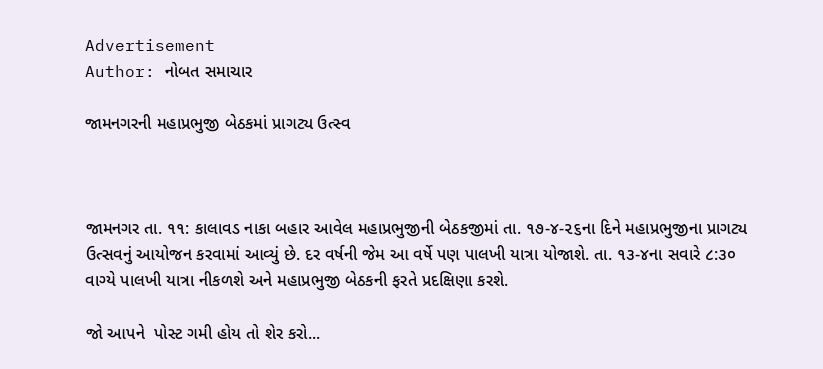Advertisement
Author: નોબત સમાચાર

જામનગરની મહાપ્રભુજી બેઠકમાં પ્રાગટ્ય ઉત્સ્વ



જામનગર તા. ૧૧: કાલાવડ નાકા બહાર આવેલ મહાપ્રભુજીની બેઠકજીમાં તા. ૧૭-૪-૨૬ના દિને મહાપ્રભુજીના પ્રાગટ્ય ઉત્સવનું આયોજન કરવામાં આવ્યું છે. દર વર્ષની જેમ આ વર્ષે પણ પાલખી યાત્રા યોજાશે. તા. ૧૩-૪ના સવારે ૮:૩૦ વાગ્યે પાલખી યાત્રા નીકળશે અને મહાપ્રભુજી બેઠકની ફરતે પ્રદક્ષિણા કરશે.

જો આપને  પોસ્ટ ગમી હોય તો શેર કરો...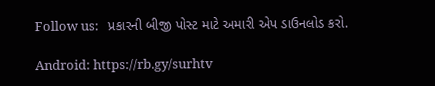Follow us:   પ્રકારની બીજી પોસ્ટ માટે અમારી એપ ડાઉનલોડ કરો.

Android: https://rb.gy/surhtv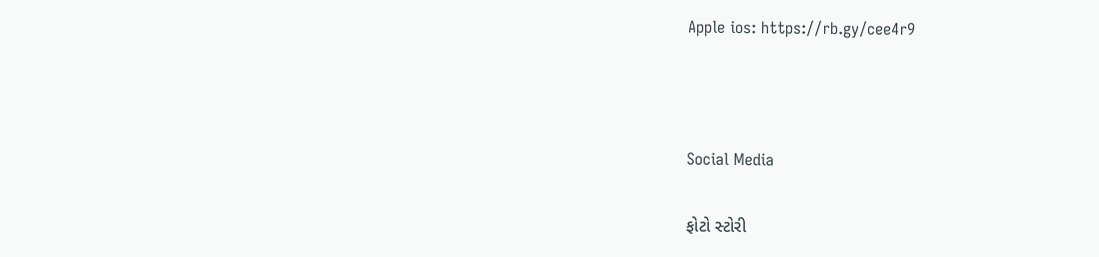Apple ios: https://rb.gy/cee4r9



Social Media

ફોટો સ્ટોરી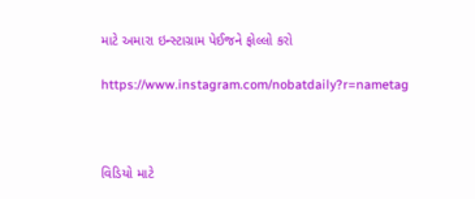માટે અમારા ઇન્સ્ટાગ્રામ પેઈજને ફોલ્લો કરો

https://www.instagram.com/nobatdaily?r=nametag



વિડિયો માટે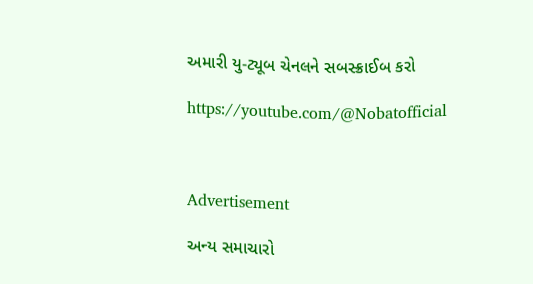અમારી યુ-ટ્યૂબ ચેનલને સબસ્ક્રાઈબ કરો

https://youtube.com/@Nobatofficial



Advertisement

અન્ય સમાચારો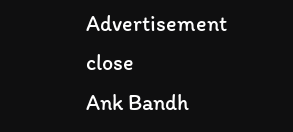Advertisement
close
Ank Bandh